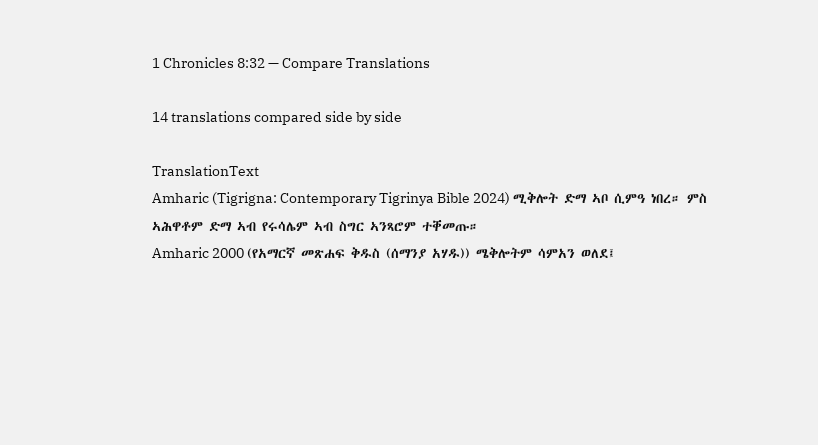1 Chronicles 8:32 — Compare Translations

14 translations compared side by side

TranslationText
Amharic (Tigrigna: Contemporary Tigrinya Bible 2024) ሚቅሎት ድማ ኣቦ ሲምዓ ነበረ። ምስ ኣሕዋቶም ድማ ኣብ የሩሳሌም ኣብ ስግር ኣንጻሮም ተቐመጡ።
Amharic 2000 (የአማርኛ መጽሐፍ ቅዱስ (ሰማንያ አሃዱ)) ሜቅሎትም ሳምአን ወለደ፤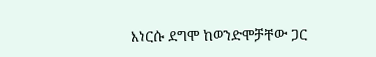እነርሱ ደግሞ ከወንድሞቻቸው ጋር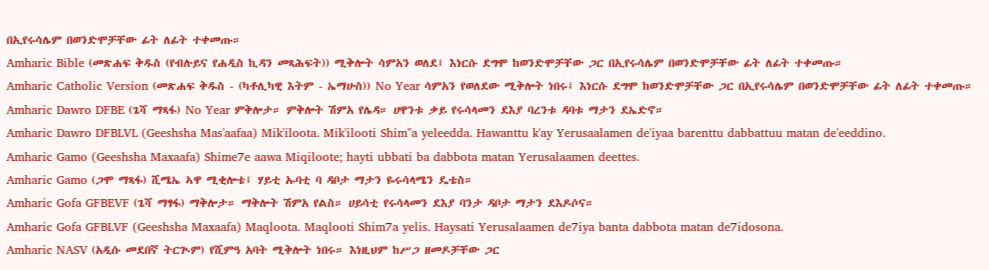በኢየሩሳሌም በወንድሞቻቸው ፊት ለፊት ተቀመጡ።
Amharic Bible (መጽሐፍ ቅዱስ (የብሉይና የሐዲስ ኪዳን መጻሕፍት)) ሚቅሎት ሳምአን ወለደ፤ እነርሱ ደግሞ ከወንድሞቻቸው ጋር በኢየሩሳሌም በወንድሞቻቸው ፊት ለፊት ተቀመጡ።
Amharic Catholic Version (መጽሐፍ ቅዱስ - (ካቶሊካዊ እትም - ኤማሁስ)) No Year ሳምአን የወለደው ሚቅሎት ነበሩ፤ እነርሱ ደግሞ ከወንድሞቻቸው ጋር በኢየሩሳሌም በወንድሞቻቸው ፊት ለፊት ተቀመጡ።
Amharic Dawro DFBE (ጌሻ ማጻፋ) No Year ምቅሎታ። ምቅሎት ሽምአ የሌዳ። ሀዋንቱ ቃይ የሩሳላመን ደእያ ባረንቱ ዳባቱ ማታን ደኤድኖ።
Amharic Dawro DFBLVL (Geeshsha Mas'aafaa) Mik'iloota. Mik'ilooti Shim"a yeleedda. Hawanttu k'ay Yerusaalamen de'iyaa barenttu dabbattuu matan de'eeddino.
Amharic Gamo (Geeshsha Maxaafa) Shime7e aawa Miqiloote; hayti ubbati ba dabbota matan Yerusalaamen deettes.
Amharic Gamo (ጋሞ ማጻፋ) ሺሜኤ ኣዋ ሚቂሎቴ፤ ሃይቲ ኡባቲ ባ ዳቦታ ማታን ዬሩሳላሜን ዴቴስ።
Amharic Gofa GFBEVF (ጌሻ ማፃፋ) ማቅሎታ። ማቅሎት ሽምአ የልስ። ሀይሳቲ የሩሳላመን ደእያ ባንታ ዳቦታ ማታን ደእዶሶና።
Amharic Gofa GFBLVF (Geeshsha Maxaafa) Maqloota. Maqlooti Shim7a yelis. Haysati Yerusalaamen de7iya banta dabbota matan de7idosona.
Amharic NASV (አዲሱ መደበኛ ትርጒም) የሺምዓ አባት ሚቅሎት ነበሩ። እነዚህም ከሥጋ ዘመዶቻቸው ጋር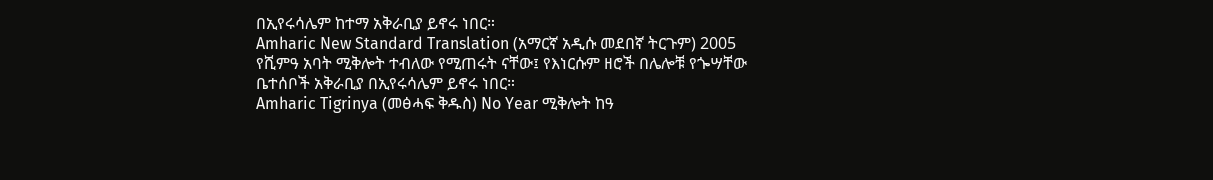በኢየሩሳሌም ከተማ አቅራቢያ ይኖሩ ነበር።
Amharic New Standard Translation (አማርኛ አዲሱ መደበኛ ትርጉም) 2005 የሺምዓ አባት ሚቅሎት ተብለው የሚጠሩት ናቸው፤ የእነርሱም ዘሮች በሌሎቹ የጐሣቸው ቤተሰቦች አቅራቢያ በኢየሩሳሌም ይኖሩ ነበር።
Amharic Tigrinya (መፅሓፍ ቅዱስ) No Year ሚቅሎት ከዓ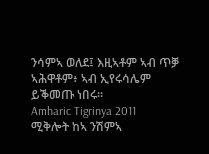ንሳምኣ ወለደ፤ እዚኣቶም ኣብ ጥቓ ኣሕዋቶም፥ ኣብ ኢየሩሳሌም ይቕመጡ ነበሩ።
Amharic Tigrinya 2011 ሚቅሎት ከኣ ንሽምኣ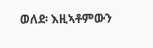ወለደ፡ እዚኣቶምውን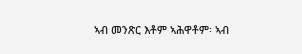ኣብ መንጽር እቶም ኣሕዋቶም፡ ኣብ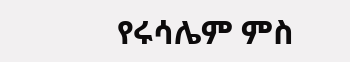የሩሳሌም ምስ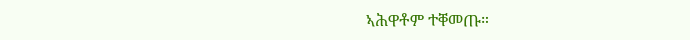ኣሕዋቶም ተቐመጡ።